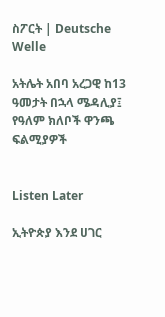ስፖርት | Deutsche Welle

አትሌት አበባ አረጋዊ ከ13 ዓመታት በኋላ ሜዳሊያ፤ የዓለም ክለቦች ዋንጫ ፍልሚያዎች


Listen Later

ኢትዮጵያ እንደ ሀገር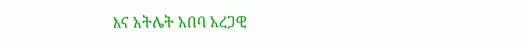እና አትሌት አበባ አረጋዊ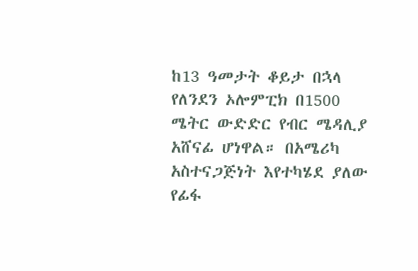ከ13 ዓመታት ቆይታ በኋላ የለንደን ኦሎምፒክ በ1500 ሜትር ውድድር የብር ሜዳሊያ አሸናፊ ሆነዋል። በአሜሪካ አስተናጋጅነት እየተካሄደ ያለው የፊፋ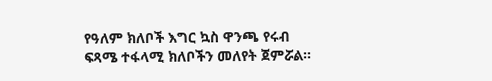የዓለም ክለቦች እግር ኳስ ዋንጫ የሩብ ፍጻሜ ተፋላሚ ክለቦችን መለየት ጀምሯል።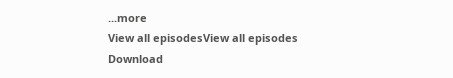...more
View all episodesView all episodes
Download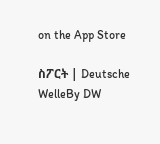on the App Store

ስፖርት | Deutsche WelleBy DW